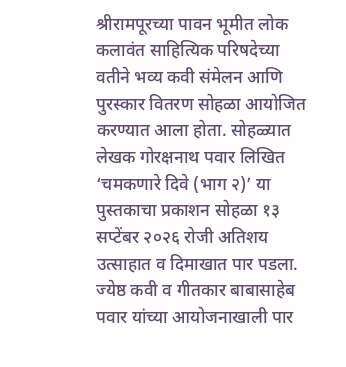श्रीरामपूरच्या पावन भूमीत लोक कलावंत साहित्यिक परिषदेच्या वतीने भव्य कवी संमेलन आणि पुरस्कार वितरण सोहळा आयोजित करण्यात आला होता. सोहळ्यात लेखक गोरक्षनाथ पवार लिखित ‘चमकणारे दिवे (भाग २)’ या पुस्तकाचा प्रकाशन सोहळा १३ सप्टेंबर २०२६ रोजी अतिशय उत्साहात व दिमाखात पार पडला. ज्येष्ठ कवी व गीतकार बाबासाहेब पवार यांच्या आयोजनाखाली पार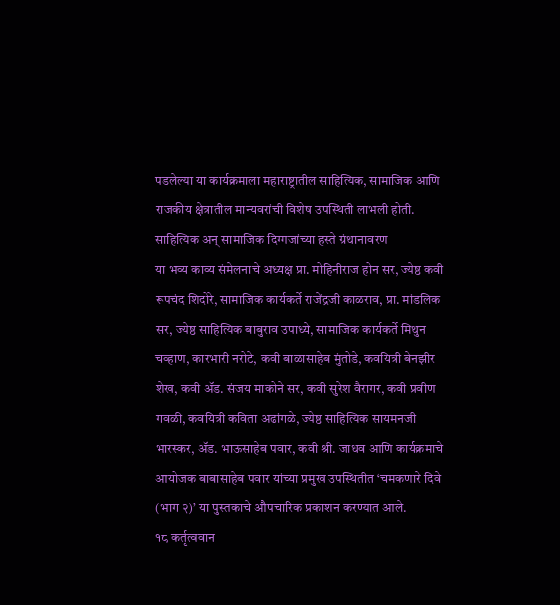पडलेल्या या कार्यक्रमाला महाराष्ट्रातील साहित्यिक, सामाजिक आणि राजकीय क्षेत्रातील मान्यवरांची विशेष उपस्थिती लाभली होती.
साहित्यिक अन् सामाजिक दिग्गजांच्या हस्ते ग्रंथानावरण
या भव्य काव्य संमेलनाचे अध्यक्ष प्रा. मोहिनीराज होन सर, ज्येष्ठ कवी रूपचंद शिदोरे, सामाजिक कार्यकर्ते राजेंद्रजी काळराव, प्रा. मांडलिक सर, ज्येष्ठ साहित्यिक बाबुराव उपाध्ये, सामाजिक कार्यकर्ते मिथुन चव्हाण, कारभारी नरोटे, कवी बाळासाहेब मुंतोडे, कवयित्री बेनझीर शेख, कवी ॲड. संजय माकोने सर, कवी सुरेश वैरागर, कवी प्रवीण गवळी, कवयित्री कविता अढांगळे, ज्येष्ठ साहित्यिक सायमनजी भारस्कर, ॲड. भाऊसाहेब पवार, कवी श्री. जाधव आणि कार्यक्रमाचे आयोजक बाबासाहेब पवार यांच्या प्रमुख उपस्थितीत ‘चमकणारे दिवे (भाग २)’ या पुस्तकाचे औपचारिक प्रकाशन करण्यात आले.
१८ कर्तृत्ववान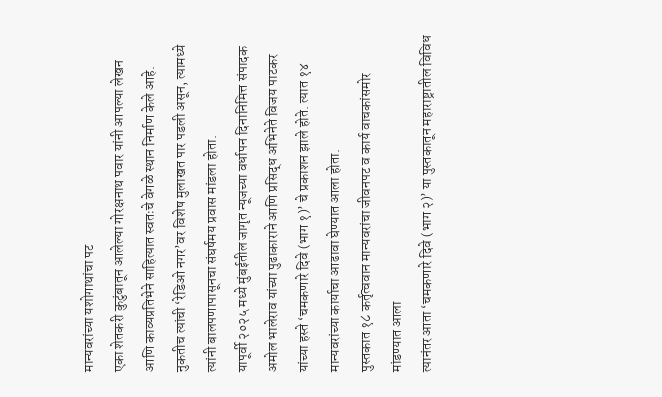मान्यवरांच्या यशोगाथांचा पट
एका शेतकरी कुटुंबातून आलेल्या गोरक्षनाथ पवार यांनी आपल्या लेखन आणि काव्यप्रतिभेने साहित्यात स्वतःचे वेगळे स्थान निर्माण केले आहे. नुकतीच त्यांची ‘रेडिओ नगर’वर विशेष मुलाखत पार पडली असून, त्यामध्ये त्यांनी बालपणापासूनचा संघर्षमय प्रवास मांडला होता.
यापूर्वी २०२५ मध्ये मुंबईतील जागृत न्यूजच्या वर्धापन दिनानिमित्त संपादक अमोल भालेराव यांच्या पुढाकाराने आणि प्रसिद्ध अभिनेते विजय पाटकर यांच्या हस्ते ‘चमकणारे दिवे (भाग १)’ चे प्रकाशन झाले होते. त्यात १४ मान्यवरांच्या कार्याचा आढावा घेण्यात आला होता.
पुस्तकात १८ कर्तृत्ववान मान्यवरांचा जीवनपट व कार्य वाचकांसमोर मांडण्यात आला
त्यानंतर आता ‘चमकणारे दिवे (भाग २)’ या पुस्तकातून महाराष्ट्रातील विविध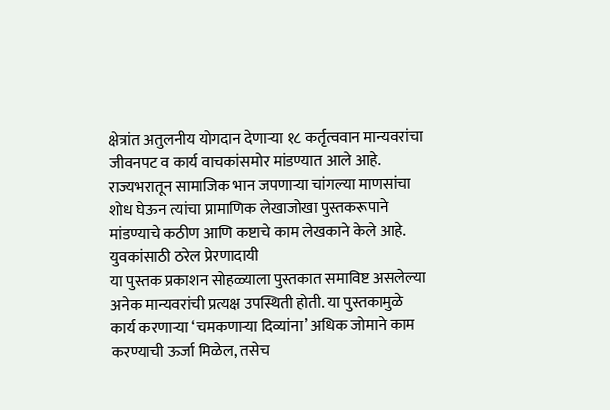क्षेत्रांत अतुलनीय योगदान देणाऱ्या १८ कर्तृत्ववान मान्यवरांचा जीवनपट व कार्य वाचकांसमोर मांडण्यात आले आहे. राज्यभरातून सामाजिक भान जपणाऱ्या चांगल्या माणसांचा शोध घेऊन त्यांचा प्रामाणिक लेखाजोखा पुस्तकरूपाने मांडण्याचे कठीण आणि कष्टाचे काम लेखकाने केले आहे.
युवकांसाठी ठरेल प्रेरणादायी
या पुस्तक प्रकाशन सोहळ्याला पुस्तकात समाविष्ट असलेल्या अनेक मान्यवरांची प्रत्यक्ष उपस्थिती होती. या पुस्तकामुळे कार्य करणाऱ्या ‘चमकणाऱ्या दिव्यांना’ अधिक जोमाने काम करण्याची ऊर्जा मिळेल, तसेच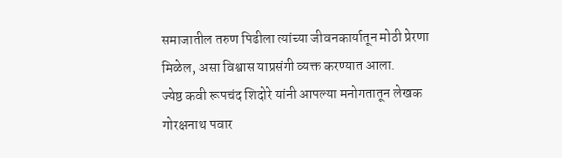समाजातील तरुण पिढीला त्यांच्या जीवनकार्यातून मोठी प्रेरणा मिळेल, असा विश्वास याप्रसंगी व्यक्त करण्यात आला.
ज्येष्ठ कवी रूपचंद शिदोरे यांनी आपल्या मनोगतातून लेखक गोरक्षनाथ पवार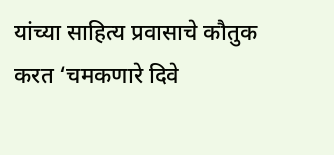यांच्या साहित्य प्रवासाचे कौतुक करत ‘चमकणारे दिवे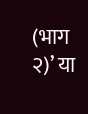(भाग २)’ या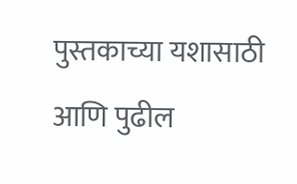पुस्तकाच्या यशासाठी आणि पुढील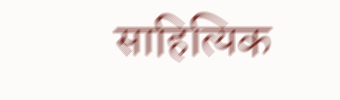साहित्यिक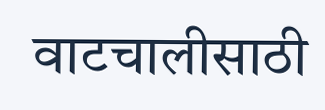वाटचालीसाठी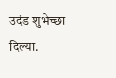उदंड शुभेच्छा दिल्या.